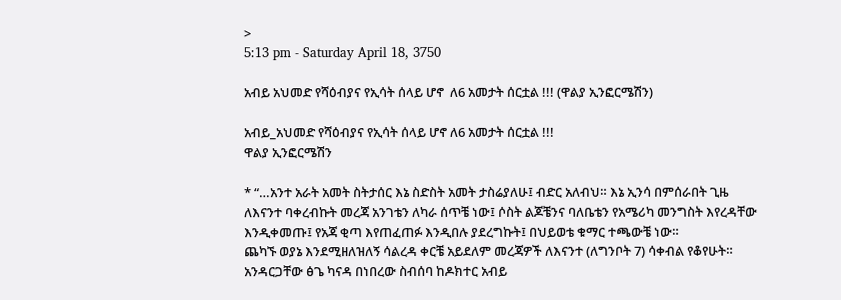>
5:13 pm - Saturday April 18, 3750

አብይ አህመድ የሻዕብያና የኢሳት ሰላይ ሆኖ  ለ6 አመታት ሰርቷል !!! (ዋልያ ኢንፎርሜሽን)

አብይ_አህመድ የሻዕብያና የኢሳት ሰላይ ሆኖ ለ6 አመታት ሰርቷል !!!
ዋልያ ኢንፎርሜሽን

* “…አንተ አራት አመት ስትታሰር እኔ ስድስት አመት ታስሬያለሁ፤ ብድር አለብህ። እኔ ኢንሳ በምሰራበት ጊዜ  ለእናንተ ባቀረብኩት መረጃ አንገቴን ለካራ ሰጥቼ ነው፤ ሶስት ልጆቼንና ባለቤቴን የአሜሪካ መንግስት እየረዳቸው እንዲቀመጡ፤ የአጃ ቂጣ እየጠፈጠፉ እንዲበሉ ያደረግኩት፤ በህይወቴ ቁማር ተጫውቼ ነው።
ጨካኙ ወያኔ እንደሚዘለዝለኝ ሳልረዳ ቀርቼ አይደለም መረጃዎች ለእናንተ (ለግንቦት 7) ሳቀብል የቆየሁት።
አንዳርጋቸው ፅጌ ካናዳ በነበረው ስብሰባ ከዶክተር አብይ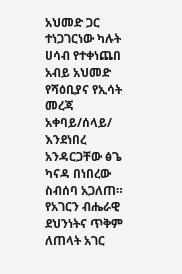አህመድ ጋር ተነጋገርነው ካሉት ሀሳብ የተቀነጨበ
አብይ አህመድ የሻዕቢያና የኢሳት መረጃ አቀባይ/ሰላይ/ እንደነበረ አንዳርጋቸው ፅጌ ካናዳ በነበረው ስብሰባ አጋለጠ። የአገርን ብሔራዊ ደህንነትና ጥቅም ለጠላት አገር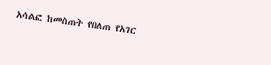አሳልፎ ከመስጠት የበለጠ የአገር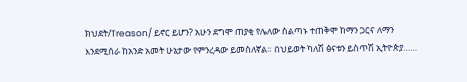ክህደት/Treason/ ይኖር ይሆን? አሁን ደግሞ ጠያቂ የሌለው ስልጣኑ ተጠቅሞ ከማን ጋርና ለማን እንደሚሰራ ከአንድ አመት ሁኔታው የምንረዳው ይመስለኛል። በህይወት ካለሽ ፅናቱን ይስጥሽ ኢትዮጵያ……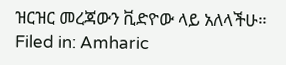ዝርዝር መረጃውን ቪድዮው ላይ አለላችሁ።
Filed in: Amharic